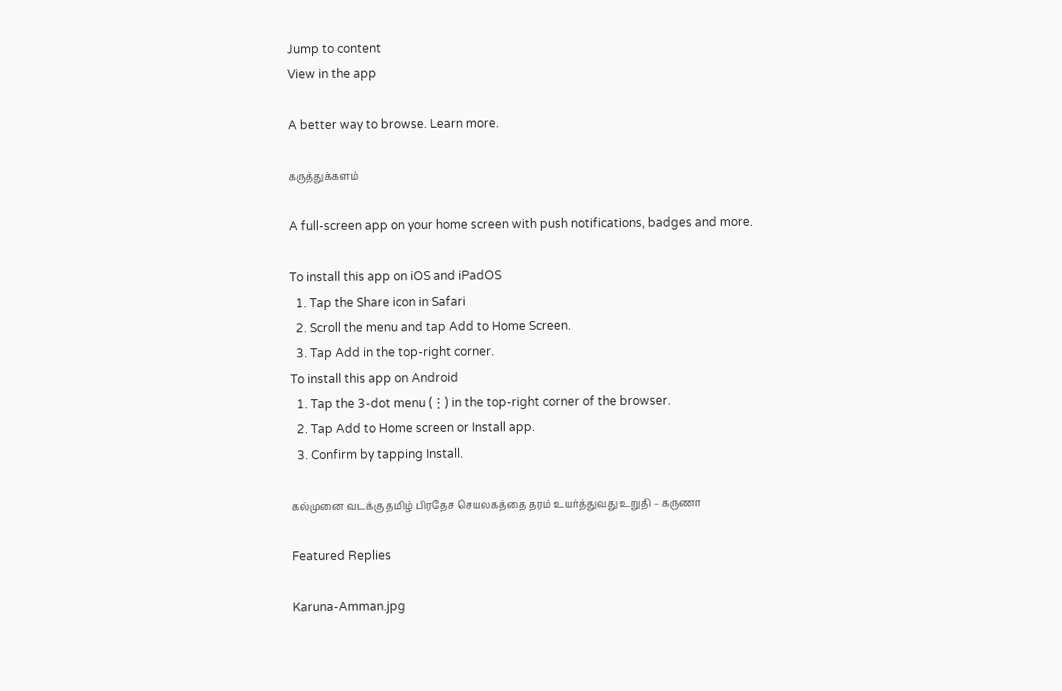Jump to content
View in the app

A better way to browse. Learn more.

கருத்துக்களம்

A full-screen app on your home screen with push notifications, badges and more.

To install this app on iOS and iPadOS
  1. Tap the Share icon in Safari
  2. Scroll the menu and tap Add to Home Screen.
  3. Tap Add in the top-right corner.
To install this app on Android
  1. Tap the 3-dot menu (⋮) in the top-right corner of the browser.
  2. Tap Add to Home screen or Install app.
  3. Confirm by tapping Install.

கல்முனை வடக்கு தமிழ் பிரதேச செயலகத்தை தரம் உயர்த்துவது உறுதி – கருணா

Featured Replies

Karuna-Amman.jpg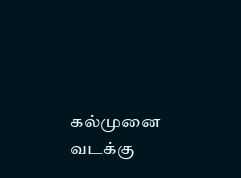கல்முனை வடக்கு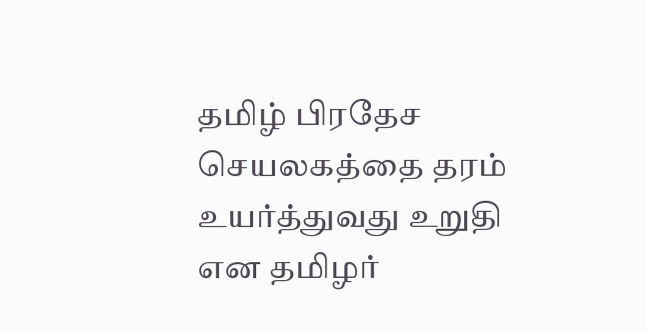தமிழ் பிரதேச செயலகத்தை தரம் உயர்த்துவது உறுதி என தமிழர்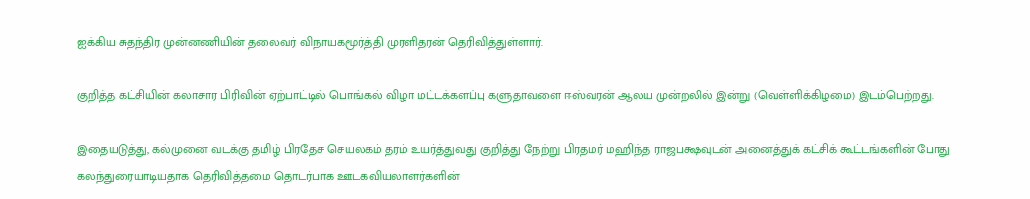ஐக்கிய சுதந்திர முன்னணியின் தலைவர் விநாயகமூர்த்தி முரளிதரன் தெரிவித்துள்ளார்.

குறித்த கட்சியின் கலாசார பிரிவின் ஏற்பாட்டில் பொங்கல் விழா மட்டக்களப்பு களுதாவளை ஈஸ்வரன் ஆலய முன்றலில் இன்று (வெள்ளிக்கிழமை) இடம்பெற்றது.

இதையடுத்து, கல்முனை வடக்கு தமிழ் பிரதேச செயலகம் தரம் உயர்த்துவது குறித்து நேற்று பிரதமர் மஹிந்த ராஜபக்ஷவுடன் அனைத்துக் கட்சிக் கூட்டங்களின் போது கலந்துரையாடியதாக தெரிவித்தமை தொடர்பாக ஊடகவியலாளர்களின்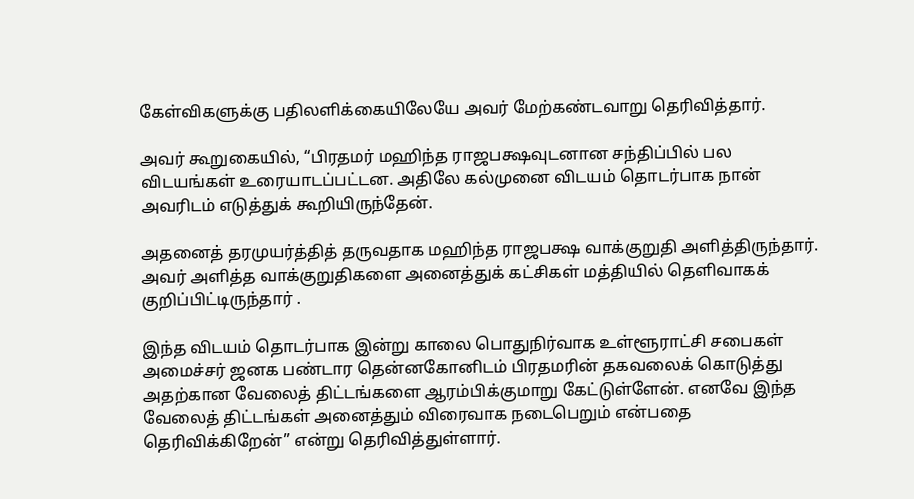கேள்விகளுக்கு பதிலளிக்கையிலேயே அவர் மேற்கண்டவாறு தெரிவித்தார்.

அவர் கூறுகையில், “பிரதமர் மஹிந்த ராஜபக்ஷவுடனான சந்திப்பில் பல விடயங்கள் உரையாடப்பட்டன. அதிலே கல்முனை விடயம் தொடர்பாக நான் அவரிடம் எடுத்துக் கூறியிருந்தேன்.

அதனைத் தரமுயர்த்தித் தருவதாக மஹிந்த ராஜபக்ஷ வாக்குறுதி அளித்திருந்தார். அவர் அளித்த வாக்குறுதிகளை அனைத்துக் கட்சிகள் மத்தியில் தெளிவாகக் குறிப்பிட்டிருந்தார் .

இந்த விடயம் தொடர்பாக இன்று காலை பொதுநிர்வாக உள்ளூராட்சி சபைகள் அமைச்சர் ஜனக பண்டார தென்னகோனிடம் பிரதமரின் தகவலைக் கொடுத்து அதற்கான வேலைத் திட்டங்களை ஆரம்பிக்குமாறு கேட்டுள்ளேன். எனவே இந்த வேலைத் திட்டங்கள் அனைத்தும் விரைவாக நடைபெறும் என்பதை தெரிவிக்கிறேன்” என்று தெரிவித்துள்ளார்.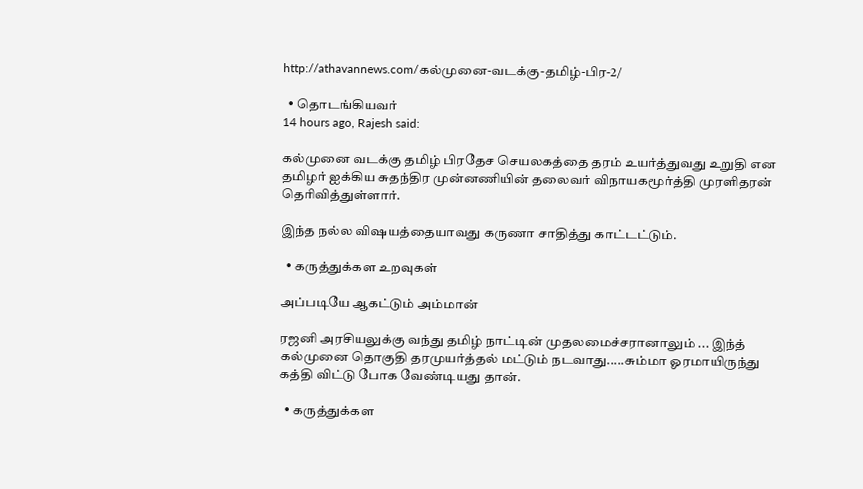http://athavannews.com/கல்முனை-வடக்கு-தமிழ்-பிர-2/

  • தொடங்கியவர்
14 hours ago, Rajesh said:

கல்முனை வடக்கு தமிழ் பிரதேச செயலகத்தை தரம் உயர்த்துவது உறுதி என தமிழர் ஐக்கிய சுதந்திர முன்னணியின் தலைவர் விநாயகமூர்த்தி முரளிதரன் தெரிவித்துள்ளார்.

இந்த நல்ல விஷயத்தையாவது கருணா சாதித்து காட்டட்டும்.

  • கருத்துக்கள உறவுகள்

அப்படியே ஆகட்டும் அம்மான்

ரஜனி அரசியலுக்கு வந்து தமிழ் நாட்டின் முதலமைச்சரானாலும் ... இந்த் கல்முனை தொகுதி தரமுயர்த்தல் மட்டும் நடவாது.....சும்மா ஓரமாயிருந்து கத்தி விட்டு போக வேண்டியது தான்.

  • கருத்துக்கள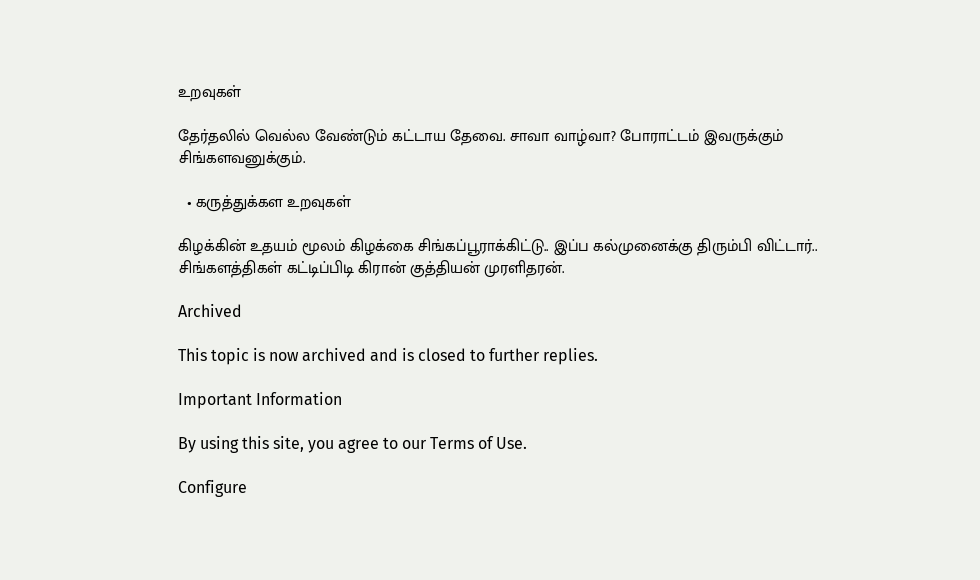உறவுகள்

தேர்தலில் வெல்ல வேண்டும் கட்டாய தேவை. சாவா வாழ்வா? போராட்டம் இவருக்கும் சிங்களவனுக்கும்.

  • கருத்துக்கள உறவுகள்

கிழக்கின் உதயம் மூலம் கிழக்கை சிங்கப்பூராக்கிட்டு.. இப்ப கல்முனைக்கு திரும்பி விட்டார்.. சிங்களத்திகள் கட்டிப்பிடி கிரான் குத்தியன் முரளிதரன்.

Archived

This topic is now archived and is closed to further replies.

Important Information

By using this site, you agree to our Terms of Use.

Configure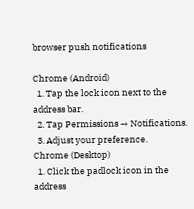browser push notifications

Chrome (Android)
  1. Tap the lock icon next to the address bar.
  2. Tap Permissions → Notifications.
  3. Adjust your preference.
Chrome (Desktop)
  1. Click the padlock icon in the address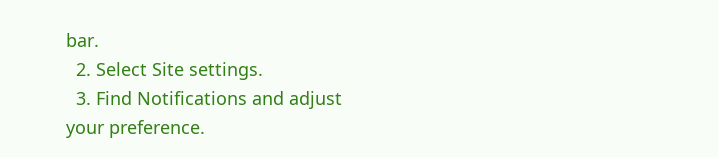bar.
  2. Select Site settings.
  3. Find Notifications and adjust your preference.